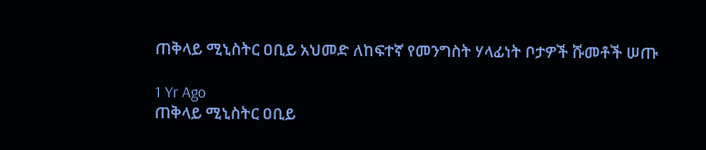ጠቅላይ ሚኒስትር ዐቢይ አህመድ ለከፍተኛ የመንግስት ሃላፊነት ቦታዎች ሹመቶች ሠጡ

1 Yr Ago
ጠቅላይ ሚኒስትር ዐቢይ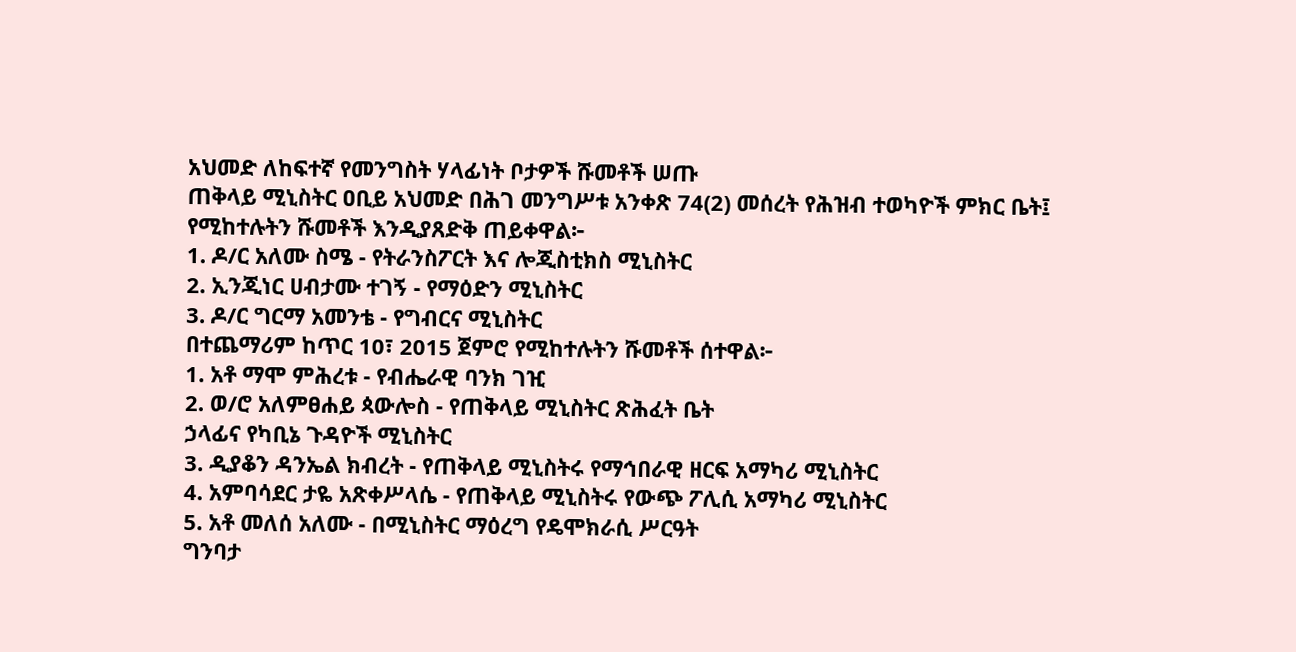አህመድ ለከፍተኛ የመንግስት ሃላፊነት ቦታዎች ሹመቶች ሠጡ
ጠቅላይ ሚኒስትር ዐቢይ አህመድ በሕገ መንግሥቱ አንቀጽ 74(2) መሰረት የሕዝብ ተወካዮች ምክር ቤት፤ የሚከተሉትን ሹመቶች እንዲያጸድቅ ጠይቀዋል፦
1. ዶ/ር አለሙ ስሜ - የትራንስፖርት እና ሎጂስቲክስ ሚኒስትር
2. ኢንጂነር ሀብታሙ ተገኝ - የማዕድን ሚኒስትር
3. ዶ/ር ግርማ አመንቴ - የግብርና ሚኒስትር
በተጨማሪም ከጥር 10፣ 2015 ጀምሮ የሚከተሉትን ሹመቶች ሰተዋል፦
1. አቶ ማሞ ምሕረቱ - የብሔራዊ ባንክ ገዢ
2. ወ/ሮ አለምፀሐይ ጳውሎስ - የጠቅላይ ሚኒስትር ጽሕፈት ቤት
ኃላፊና የካቢኔ ጉዳዮች ሚኒስትር
3. ዲያቆን ዳንኤል ክብረት - የጠቅላይ ሚኒስትሩ የማኅበራዊ ዘርፍ አማካሪ ሚኒስትር
4. አምባሳደር ታዬ አጽቀሥላሴ - የጠቅላይ ሚኒስትሩ የውጭ ፖሊሲ አማካሪ ሚኒስትር
5. አቶ መለሰ አለሙ - በሚኒስትር ማዕረግ የዴሞክራሲ ሥርዓት
ግንባታ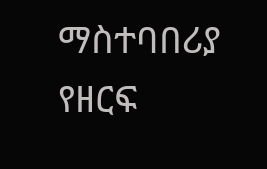ማስተባበሪያ የዘርፍ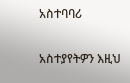አስተባባሪ

አስተያየትዎን እዚህ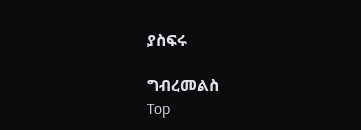ያስፍሩ

ግብረመልስ
Top